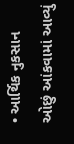• આર્થિક નુકસાન ઓછું આંકવામાં આવ્યું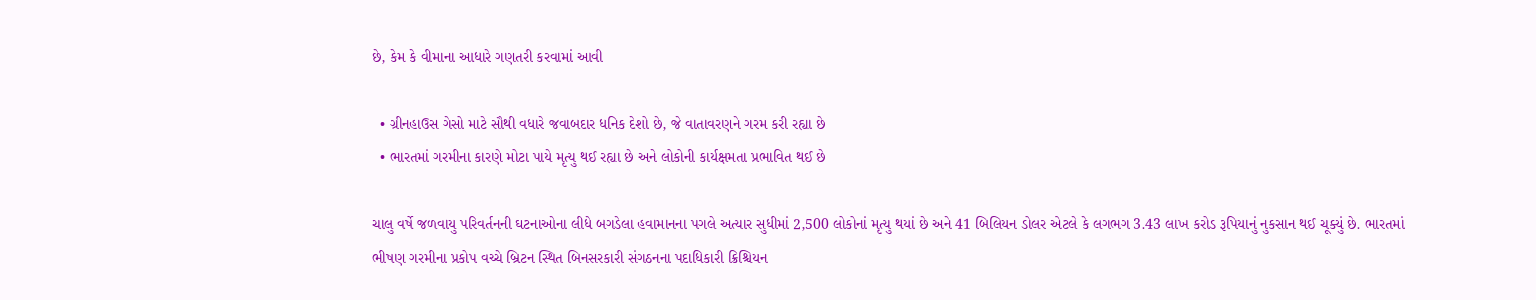છે, કેમ કે વીમાના આધારે ગણતરી કરવામાં આવી

  • ગ્રીનહાઉસ ગેસો માટે સૌથી વધારે જવાબદાર ધનિક દેશો છે, જે વાતાવરણને ગરમ કરી રહ્યા છે
  • ભારતમાં ગરમીના કારણે મોટા પાયે મૃત્યુ થઈ રહ્યા છે અને લોકોની કાર્યક્ષમતા પ્રભાવિત થઈ છે

ચાલુ વર્ષે જળવાયુ પરિવર્તનની ઘટનાઓના લીધે બગડેલા હવામાનના પગલે અત્યાર સુધીમાં 2,500 લોકોનાં મૃત્યુ થયાં છે અને 41 બિલિયન ડોલર એટલે કે લગભગ 3.43 લાખ કરોડ રૂપિયાનું નુકસાન થઈ ચૂક્યું છે. ભારતમાં ભીષણ ગરમીના પ્રકોપ વચ્ચે બ્રિટન સ્થિત બિનસરકારી સંગઠનના પદાધિકારી ક્રિશ્ચિયન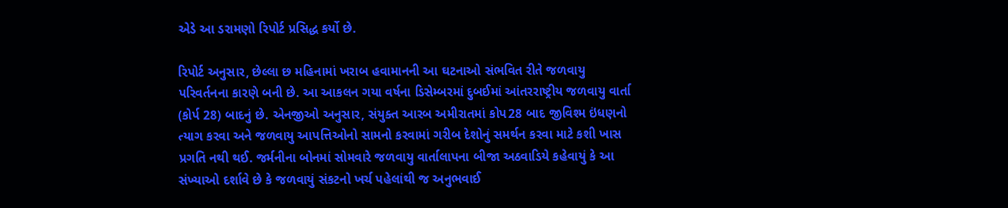એડે આ ડરામણો રિપોર્ટ પ્રસિદ્ધ કર્યો છે.

રિપોર્ટ અનુસાર, છેલ્લા છ મહિનામાં ખરાબ હવામાનની આ ઘટનાઓ સંભવિત રીતે જળવાયુ પરિવર્તનના કારણે બની છે. આ આકલન ગયા વર્ષના ડિસેમ્બરમાં દુબઈમાં આંતરરાષ્ટ્રીય જળવાયુ વાર્તા (કોર્પ 28) બાદનું છે. એનજીઓ અનુસાર, સંયુક્ત આરબ અમીરાતમાં કોપ28 બાદ જીવિશ્મ ઇંધણનો ત્યાગ કરવા અને જળવાયુ આપત્તિઓનો સામનો કરવામાં ગરીબ દેશોનું સમર્થન કરવા માટે કશી ખાસ પ્રગતિ નથી થઈ. જર્મનીના બોનમાં સોમવારે જળવાયુ વાર્તાલાપના બીજા અઠવાડિયે કહેવાયું કે આ સંખ્યાઓ દર્શાવે છે કે જળવાયું સંકટનો ખર્ચ પહેલાંથી જ અનુભવાઈ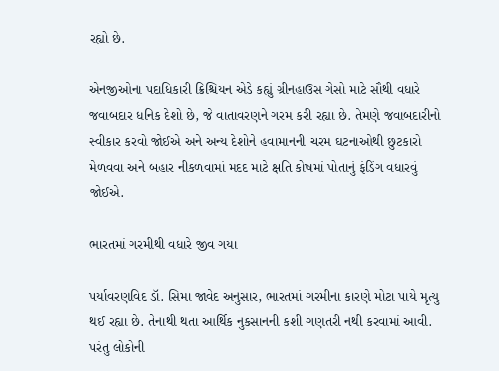રહ્યો છે.

એનજીઓના પદાધિકારી ક્રિશ્ચિયન એડે કહ્યું ગ્રીનહાઉસ ગેસો માટે સૌથી વધારે જવાબદાર ધનિક દેશો છે, જે વાતાવરણને ગરમ કરી રહ્યા છે. તેમણે જવાબદારીનો સ્વીકાર કરવો જોઈએ અને અન્ય દેશોને હવામાનની ચરમ ઘટનાઓથી છુટકારો મેળવવા અને બહાર નીકળવામાં મદદ માટે ક્ષતિ કોષમાં પોતાનું ફંડિંગ વધારવું જોઈએ.

ભારતમાં ગરમીથી વધારે જીવ ગયા

પર્યાવરણવિદ ડૉ. સિમા જાવેદ અનુસાર, ભારતમાં ગરમીના કારણે મોટા પાયે મૃત્યુ થઈ રહ્યા છે. તેનાથી થતા આર્થિક નુકસાનની કશી ગણતરી નથી કરવામાં આવી. પરંતુ લોકોની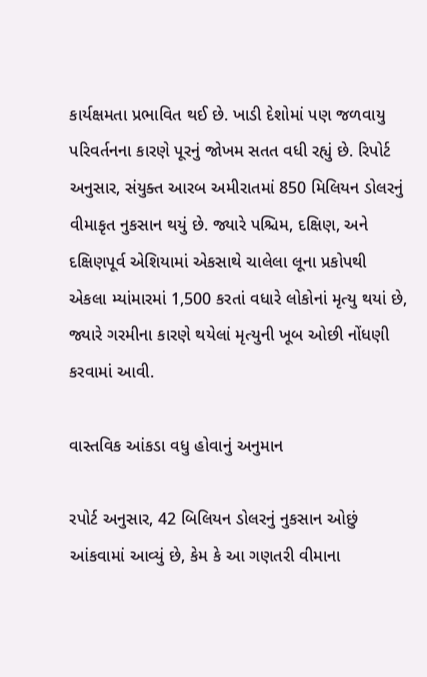કાર્યક્ષમતા પ્રભાવિત થઈ છે. ખાડી દેશોમાં પણ જળવાયુ પરિવર્તનના કારણે પૂરનું જોખમ સતત વધી રહ્યું છે. રિપોર્ટ અનુસાર, સંયુક્ત આરબ અમીરાતમાં 850 મિલિયન ડોલરનું વીમાકૃત નુકસાન થયું છે. જ્યારે પશ્ચિમ, દક્ષિણ, અને દક્ષિણપૂર્વ એશિયામાં એકસાથે ચાલેલા લૂના પ્રકોપથી એકલા મ્યાંમારમાં 1,500 કરતાં વધારે લોકોનાં મૃત્યુ થયાં છે, જ્યારે ગરમીના કારણે થયેલાં મૃત્યુની ખૂબ ઓછી નોંધણી કરવામાં આવી.

વાસ્તવિક આંકડા વધુ હોવાનું અનુમાન

રપોર્ટ અનુસાર, 42 બિલિયન ડોલરનું નુકસાન ઓછું આંકવામાં આવ્યું છે, કેમ કે આ ગણતરી વીમાના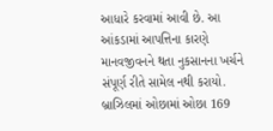આધારે કરવામાં આવી છે. આ આંકડામાં આપત્તિના કારણે માનવજીવનને થતા નુકસાનના ખર્ચને સંપૂર્ણ રીતે સામેલ નથી કરાયો. બ્રાઝિલમાં ઓછામાં ઓછા 169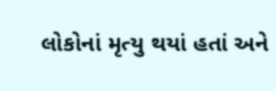લોકોનાં મૃત્યુ થયાં હતાં અને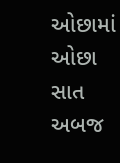ઓછામાં ઓછા સાત અબજ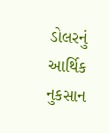ડોલરનું આર્થિક નુકસાન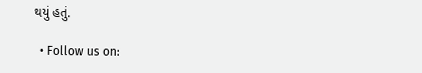થયું હતું.

  • Follow us on: